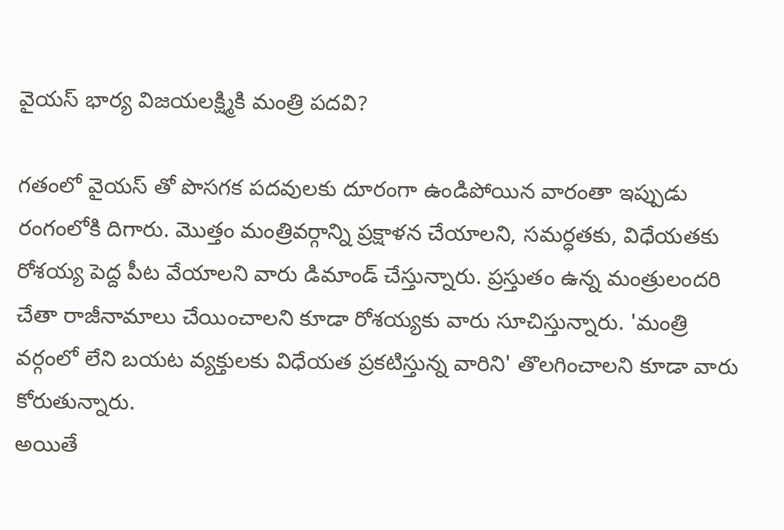వైయస్ భార్య విజయలక్ష్మికి మంత్రి పదవి?

గతంలో వైయస్ తో పొసగక పదవులకు దూరంగా ఉండిపోయిన వారంతా ఇప్పుడు రంగంలోకి దిగారు. మొత్తం మంత్రివర్గాన్ని ప్రక్షాళన చేయాలని, సమర్ధతకు, విధేయతకు రోశయ్య పెద్ద పీట వేయాలని వారు డిమాండ్ చేస్తున్నారు. ప్రస్తుతం ఉన్న మంత్రులందరి చేతా రాజీనామాలు చేయించాలని కూడా రోశయ్యకు వారు సూచిస్తున్నారు. 'మంత్రి వర్గంలో లేని బయట వ్యక్తులకు విధేయత ప్రకటిస్తున్న వారిని' తొలగించాలని కూడా వారు కోరుతున్నారు.
అయితే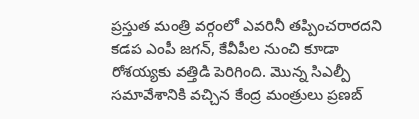ప్రస్తుత మంత్రి వర్గంలో ఎవరినీ తప్పించరారదని కడప ఎంపీ జగన్, కేవీపీల నుంచి కూడా రోశయ్యకు వత్తిడి పెరిగింది. మొన్న సిఎల్పీ సమావేశానికి వచ్చిన కేంద్ర మంత్రులు ప్రణబ్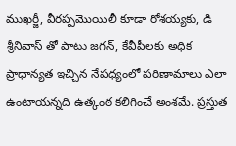ముఖర్జీ, వీరప్పమొయిలీ కూడా రోశయ్యకు, డి శ్రీనివాస్ తో పాటు జగన్, కేవీపీలకు అధిక ప్రాధాన్యత ఇచ్చిన నేపధ్యంలో పరిణామాలు ఎలా ఉంటాయన్నది ఉత్కంఠ కలిగించే అంశమే. ప్రస్తుత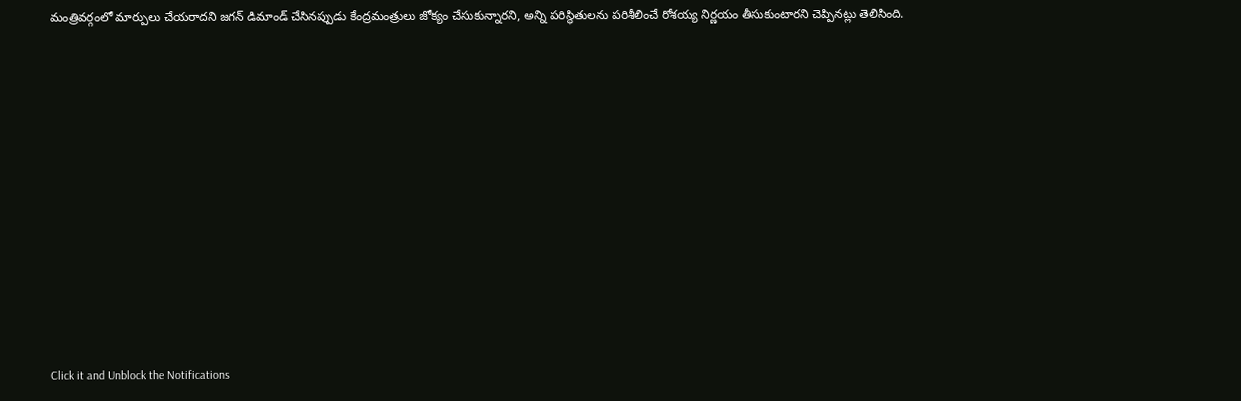మంత్రివర్గంలో మార్పులు చేయరాదని జగన్ డిమాండ్ చేసినప్పుడు కేంద్రమంత్రులు జోక్యం చేసుకున్నారని, అన్ని పరిస్థితులను పరిశీలించే రోశయ్య నిర్ణయం తీసుకుంటారని చెప్పినట్లు తెలిసింది.












Click it and Unblock the Notifications